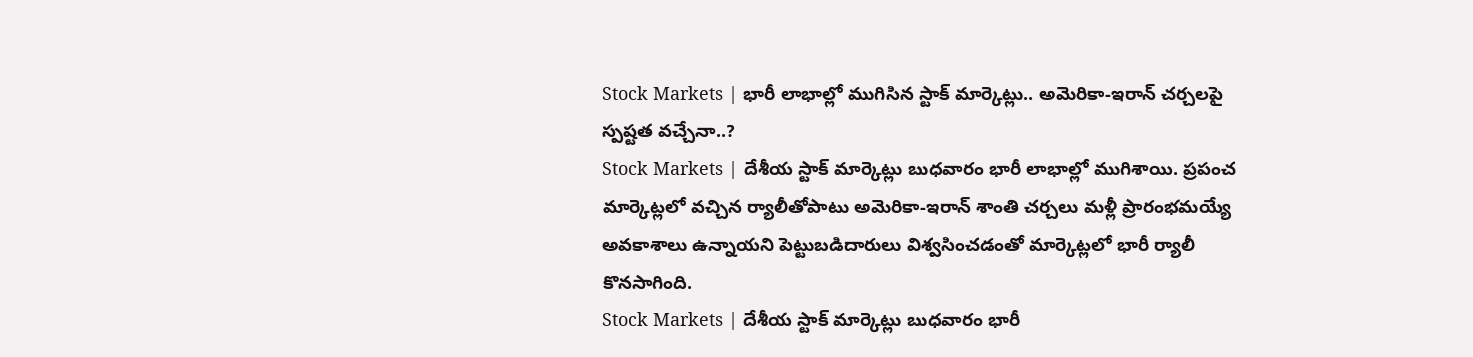Stock Markets | భారీ లాభాల్లో ముగిసిన స్టాక్ మార్కెట్లు.. అమెరికా-ఇరాన్ చర్చలపై స్పష్టత వచ్చేనా..?
Stock Markets | దేశీయ స్టాక్ మార్కెట్లు బుధవారం భారీ లాభాల్లో ముగిశాయి. ప్రపంచ మార్కెట్లలో వచ్చిన ర్యాలీతోపాటు అమెరికా-ఇరాన్ శాంతి చర్చలు మళ్లీ ప్రారంభమయ్యే అవకాశాలు ఉన్నాయని పెట్టుబడిదారులు విశ్వసించడంతో మార్కెట్లలో భారీ ర్యాలీ కొనసాగింది.
Stock Markets | దేశీయ స్టాక్ మార్కెట్లు బుధవారం భారీ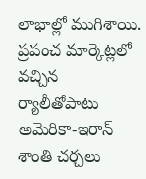లాభాల్లో ముగిశాయి. ప్రపంచ మార్కెట్లలో వచ్చిన ర్యాలీతోపాటు అమెరికా-ఇరాన్ శాంతి చర్చలు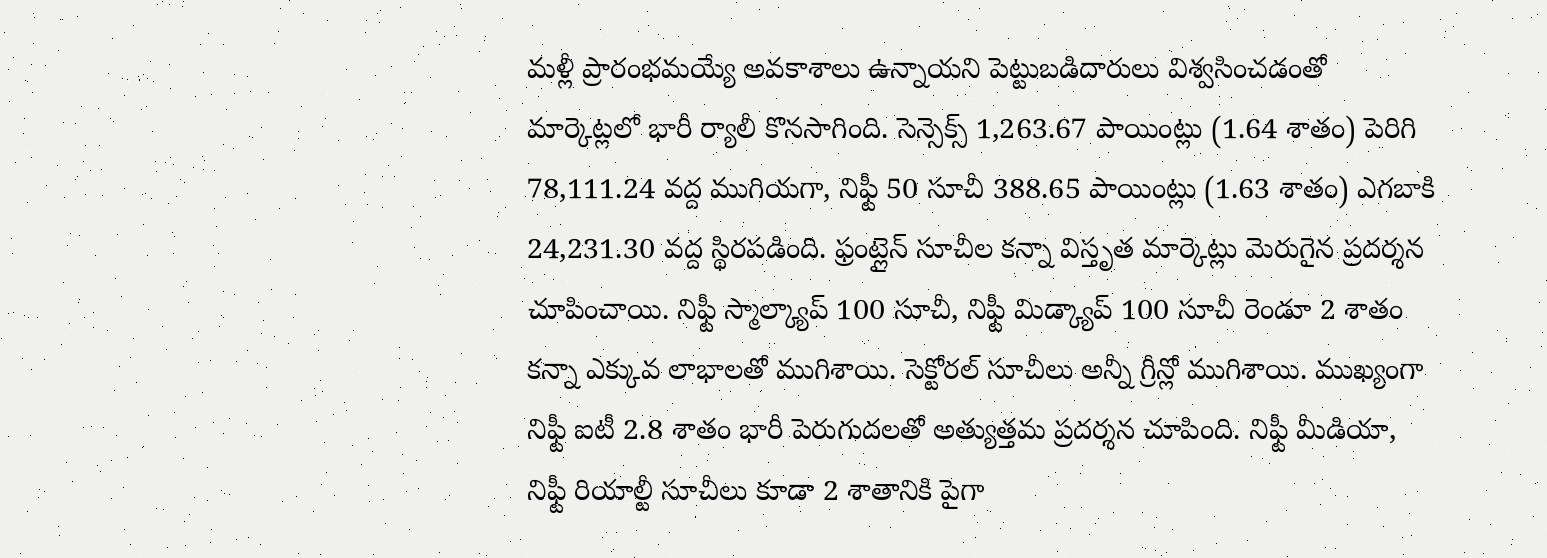మళ్లీ ప్రారంభమయ్యే అవకాశాలు ఉన్నాయని పెట్టుబడిదారులు విశ్వసించడంతో మార్కెట్లలో భారీ ర్యాలీ కొనసాగింది. సెన్సెక్స్ 1,263.67 పాయింట్లు (1.64 శాతం) పెరిగి 78,111.24 వద్ద ముగియగా, నిఫ్టీ 50 సూచీ 388.65 పాయింట్లు (1.63 శాతం) ఎగబాకి 24,231.30 వద్ద స్థిరపడింది. ఫ్రంట్లైన్ సూచీల కన్నా విస్తృత మార్కెట్లు మెరుగైన ప్రదర్శన చూపించాయి. నిఫ్టీ స్మాల్క్యాప్ 100 సూచీ, నిఫ్టీ మిడ్క్యాప్ 100 సూచీ రెండూ 2 శాతం కన్నా ఎక్కువ లాభాలతో ముగిశాయి. సెక్టోరల్ సూచీలు అన్నీ గ్రీన్లో ముగిశాయి. ముఖ్యంగా నిఫ్టీ ఐటీ 2.8 శాతం భారీ పెరుగుదలతో అత్యుత్తమ ప్రదర్శన చూపింది. నిఫ్టీ మీడియా, నిఫ్టీ రియాల్టీ సూచీలు కూడా 2 శాతానికి పైగా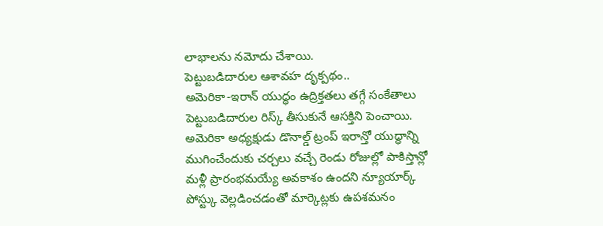లాభాలను నమోదు చేశాయి.
పెట్టుబడిదారుల ఆశావహ దృక్పథం..
అమెరికా-ఇరాన్ యుద్ధం ఉద్రిక్తతలు తగ్గే సంకేతాలు పెట్టుబడిదారుల రిస్క్ తీసుకునే ఆసక్తిని పెంచాయి. అమెరికా అధ్యక్షుడు డొనాల్డ్ ట్రంప్ ఇరాన్తో యుద్ధాన్ని ముగించేందుకు చర్చలు వచ్చే రెండు రోజుల్లో పాకిస్తాన్లో మళ్లీ ప్రారంభమయ్యే అవకాశం ఉందని న్యూయార్క్ పోస్ట్కు వెల్లడించడంతో మార్కెట్లకు ఉపశమనం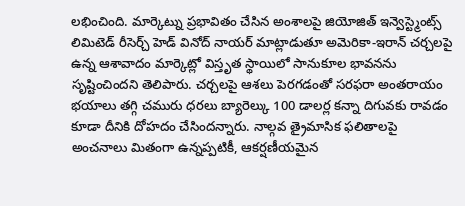లభించింది. మార్కెట్ను ప్రభావితం చేసిన అంశాలపై జియోజిత్ ఇన్వెస్ట్మెంట్స్ లిమిటెడ్ రీసెర్చ్ హెడ్ వినోద్ నాయర్ మాట్లాడుతూ అమెరికా-ఇరాన్ చర్చలపై ఉన్న ఆశావాదం మార్కెట్లో విస్తృత స్థాయిలో సానుకూల భావనను సృష్టించిందని తెలిపారు. చర్చలపై ఆశలు పెరగడంతో సరఫరా అంతరాయం భయాలు తగ్గి చమురు ధరలు బ్యారెల్కు 100 డాలర్ల కన్నా దిగువకు రావడం కూడా దీనికి దోహదం చేసిందన్నారు. నాల్గవ త్రైమాసిక ఫలితాలపై అంచనాలు మితంగా ఉన్నప్పటికీ, ఆకర్షణీయమైన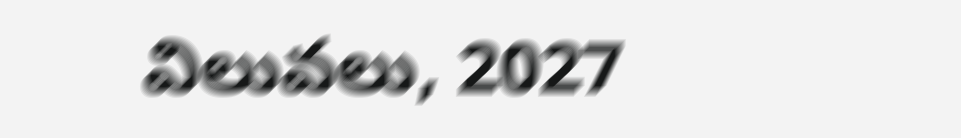విలువలు, 2027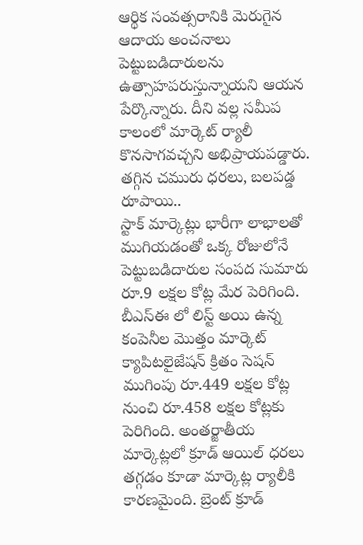ఆర్థిక సంవత్సరానికి మెరుగైన ఆదాయ అంచనాలు పెట్టుబడిదారులను ఉత్సాహపరుస్తున్నాయని ఆయన పేర్కొన్నారు. దీని వల్ల సమీప కాలంలో మార్కెట్ ర్యాలీ కొనసాగవచ్చని అభిప్రాయపడ్డారు.
తగ్గిన చమురు ధరలు, బలపడ్డ రూపాయి..
స్టాక్ మార్కెట్లు భారీగా లాభాలతో ముగియడంతో ఒక్క రోజులోనే పెట్టుబడిదారుల సంపద సుమారు రూ.9 లక్షల కోట్ల మేర పెరిగింది. బీఎస్ఈ లో లిస్ట్ అయి ఉన్న కంపెనీల మొత్తం మార్కెట్ క్యాపిటలైజేషన్ క్రితం సెషన్ ముగింపు రూ.449 లక్షల కోట్ల నుంచి రూ.458 లక్షల కోట్లకు పెరిగింది. అంతర్జాతీయ మార్కెట్లలో క్రూడ్ ఆయిల్ ధరలు తగ్గడం కూడా మార్కెట్ల ర్యాలీకి కారణమైంది. బ్రెంట్ క్రూడ్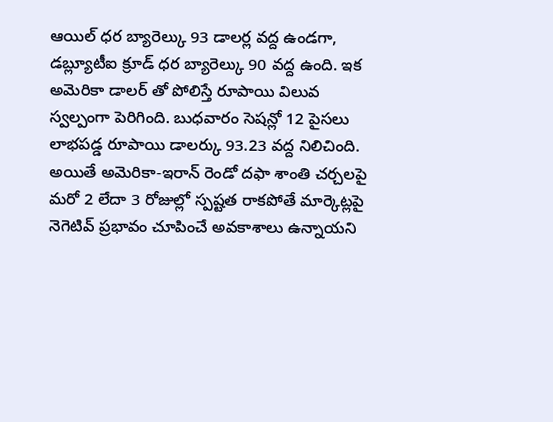ఆయిల్ ధర బ్యారెల్కు 93 డాలర్ల వద్ద ఉండగా, డబ్ల్యూటీఐ క్రూడ్ ధర బ్యారెల్కు 90 వద్ద ఉంది. ఇక అమెరికా డాలర్ తో పోలిస్తే రూపాయి విలువ స్వల్పంగా పెరిగింది. బుధవారం సెషన్లో 12 పైసలు లాభపడ్డ రూపాయి డాలర్కు 93.23 వద్ద నిలిచింది. అయితే అమెరికా-ఇరాన్ రెండో దఫా శాంతి చర్చలపై మరో 2 లేదా 3 రోజుల్లో స్పష్టత రాకపోతే మార్కెట్లపై నెగెటివ్ ప్రభావం చూపించే అవకాశాలు ఉన్నాయని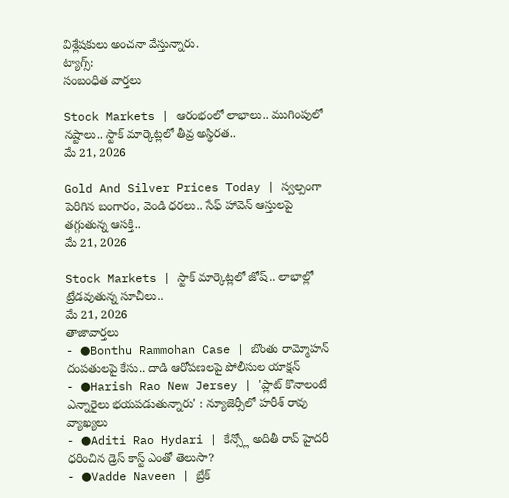విశ్లేషకులు అంచనా వేస్తున్నారు.
ట్యాగ్స్:
సంబంధిత వార్తలు

Stock Markets | ఆరంభంలో లాభాలు.. ముగింపులో నష్టాలు.. స్టాక్ మార్కెట్లలో తీవ్ర అస్థిరత..
మే 21, 2026

Gold And Silver Prices Today | స్వల్పంగా పెరిగిన బంగారం, వెండి ధరలు.. సేఫ్ హావెన్ ఆస్తులపై తగ్గుతున్న ఆసక్తి..
మే 21, 2026

Stock Markets | స్టాక్ మార్కెట్లలో జోష్.. లాభాల్లో ట్రేడవుతున్న సూచీలు..
మే 21, 2026
తాజావార్తలు
- ●Bonthu Rammohan Case | బొంతు రామ్మోహన్ దంపతులపై కేసు.. దాడి ఆరోపణలపై పోలీసుల యాక్షన్
- ●Harish Rao New Jersey | 'ప్లాట్ కొనాలంటే ఎన్నారైలు భయపడుతున్నారు' : న్యూజెర్సీలో హరీశ్ రావు వ్యాఖ్యలు
- ●Aditi Rao Hydari | కేన్స్లో అదితీ రావ్ హైదరీ ధరించిన డ్రెస్ కాస్ట్ ఎంతో తెలుసా?
- ●Vadde Naveen | బ్రేక్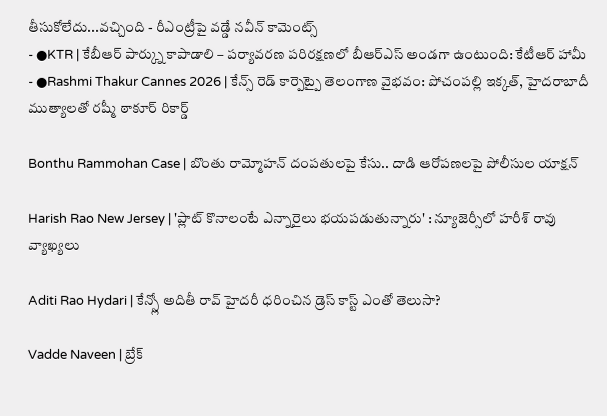తీసుకోలేదు...వచ్చింది - రీఎంట్రీపై వడ్డే నవీన్ కామెంట్స్
- ●KTR | కేబీఆర్ పార్క్ను కాపాడాలి – పర్యావరణ పరిరక్షణలో బీఆర్ఎస్ అండగా ఉంటుంది: కేటీఆర్ హామీ
- ●Rashmi Thakur Cannes 2026 | కేన్స్ రెడ్ కార్పెట్పై తెలంగాణ వైభవం: పోచంపల్లి ఇక్కత్, హైదరాబాదీ ముత్యాలతో రష్మీ ఠాకూర్ రికార్డ్

Bonthu Rammohan Case | బొంతు రామ్మోహన్ దంపతులపై కేసు.. దాడి ఆరోపణలపై పోలీసుల యాక్షన్

Harish Rao New Jersey | 'ప్లాట్ కొనాలంటే ఎన్నారైలు భయపడుతున్నారు' : న్యూజెర్సీలో హరీశ్ రావు వ్యాఖ్యలు

Aditi Rao Hydari | కేన్స్లో అదితీ రావ్ హైదరీ ధరించిన డ్రెస్ కాస్ట్ ఎంతో తెలుసా?

Vadde Naveen | బ్రేక్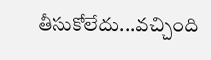తీసుకోలేదు...వచ్చింది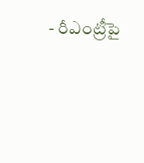- రీఎంట్రీపై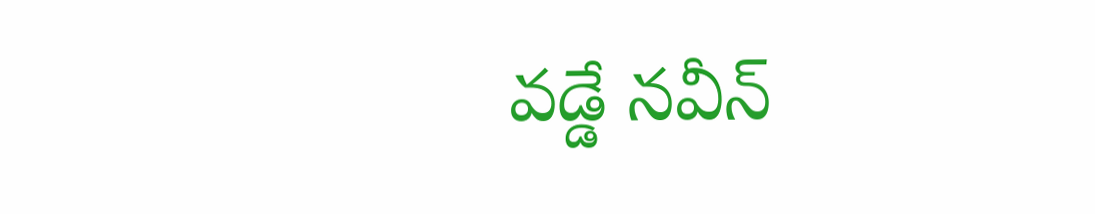వడ్డే నవీన్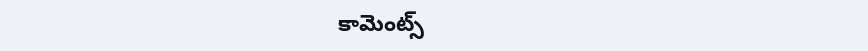కామెంట్స్